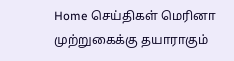Home செய்திகள் மெரினா முற்றுகைக்கு தயாராகும்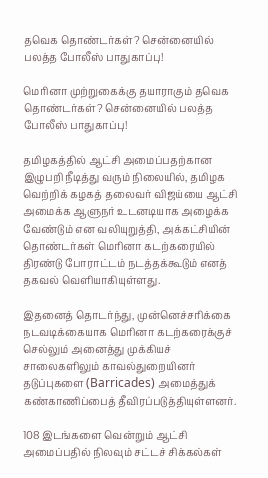தவெக தொண்டர்கள்? சென்னையில் பலத்த போலீஸ் பாதுகாப்பு!

மெரினா முற்றுகைக்கு தயாராகும் தவெக தொண்டர்கள்? சென்னையில் பலத்த போலீஸ் பாதுகாப்பு!

தமிழகத்தில் ஆட்சி அமைப்பதற்கான இழுபறி நீடித்து வரும் நிலையில், தமிழக வெற்றிக் கழகத் தலைவர் விஜய்யை ஆட்சி அமைக்க ஆளுநர் உடனடியாக அழைக்க வேண்டும் என வலியுறுத்தி, அக்கட்சியின் தொண்டர்கள் மெரினா கடற்கரையில் திரண்டு போராட்டம் நடத்தக்கூடும் எனத் தகவல் வெளியாகியுள்ளது.

இதனைத் தொடர்ந்து, முன்னெச்சரிக்கை நடவடிக்கையாக மெரினா கடற்கரைக்குச் செல்லும் அனைத்து முக்கியச் சாலைகளிலும் காவல்துறையினர் தடுப்புகளை (Barricades) அமைத்துக் கண்காணிப்பைத் தீவிரப்படுத்தியுள்ளனர்.

108 இடங்களை வென்றும் ஆட்சி அமைப்பதில் நிலவும் சட்டச் சிக்கல்கள்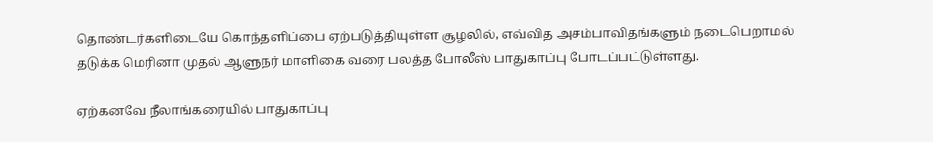தொண்டர்களிடையே கொந்தளிப்பை ஏற்படுத்தியுள்ள சூழலில், எவ்வித அசம்பாவிதங்களும் நடைபெறாமல் தடுக்க மெரினா முதல் ஆளுநர் மாளிகை வரை பலத்த போலீஸ் பாதுகாப்பு போடப்பட்டுள்ளது.

ஏற்கனவே நீலாங்கரையில் பாதுகாப்பு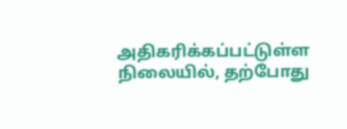அதிகரிக்கப்பட்டுள்ள நிலையில், தற்போது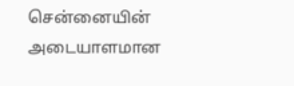சென்னையின் அடையாளமான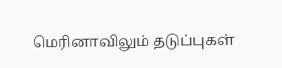மெரினாவிலும் தடுப்புகள்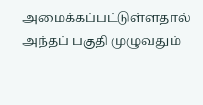அமைக்கப்பட்டுள்ளதால் அந்தப் பகுதி முழுவதும்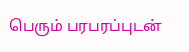பெரும் பரபரப்புடன்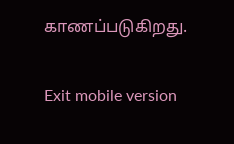காணப்படுகிறது.

Exit mobile version